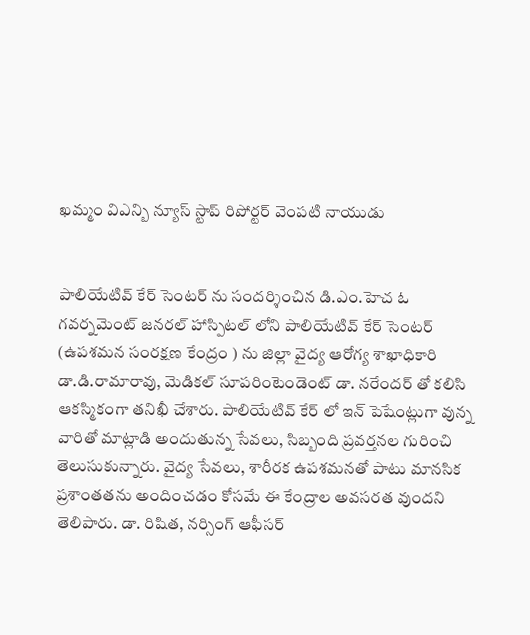ఖమ్మం విఎన్బి న్యూస్ స్టాప్ రిపోర్టర్ వెంపటి నాయుడు


పాలియేటివ్ కేర్ సెంటర్ ను సందర్శించిన డి.ఎం.హెచ ఓ
గవర్నమెంట్ జనరల్ హాస్పిటల్ లోని పాలియేటివ్ కేర్ సెంటర్ (ఉపశమన సంరక్షణ కేంద్రం ) ను జిల్లా వైద్య ఆరోగ్య శాఖాధికారి డా.డి.రామారావు, మెడికల్ సూపరింటెండెంట్ డా. నరేందర్ తో కలిసి ఆకస్మికంగా తనిఖీ చేశారు. పాలియేటివ్ కేర్ లో ఇన్ పెషేంట్లుగా వున్న వారితో మాట్లాడి అందుతున్న సేవలు, సిబ్బంది ప్రవర్తనల గురించి తెలుసుకున్నారు. వైద్య సేవలు, శారీరక ఉపశమనతో పాటు మానసిక ప్రశాంతతను అందించడం కోసమే ఈ కేంద్రాల అవసరత వుందని తెలిపారు. డా. రిషిత, నర్సింగ్ ఆఫీసర్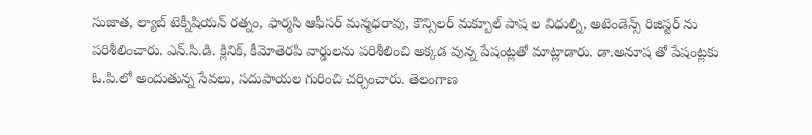సుజాత, ల్యాబ్ టెక్నీషియన్ రత్నం, ఫార్మసి ఆఫీసర్ మన్మధరావు, కౌన్సిలర్ మక్బూల్ పాష ల విధుల్ని, అటెండెన్స్ రిజిస్టర్ ను పరిశీలించారు. ఎన్.సి.డి. క్లినిక్, కీమోతెరపి వార్డులను పరిశీలించి అక్కడ వున్న పేషంట్లతో మాట్లాడారు. డా.అనూష తో పేషంట్లకు ఓ.పి.లో అందుతున్న సేవలు, సదుపాయల గురించి చర్చించారు. తెలంగాణ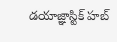డయాజ్ఞాస్టిక్ హబ్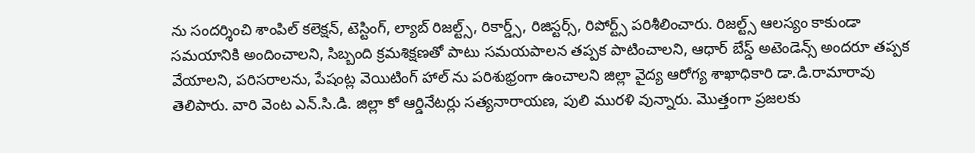ను సందర్శించి శాంపిల్ కలెక్షన్, టెస్టింగ్, ల్యాబ్ రిజల్ట్స్, రికార్డ్స్, రిజిస్టర్స్, రిపోర్ట్స్ పరిశీలించారు. రిజల్ట్స్ ఆలస్యం కాకుండా సమయానికి అందించాలని, సిబ్బంది క్రమశిక్షణతో పాటు సమయపాలన తప్పక పాటించాలని, ఆధార్ బేస్డ్ అటెండెన్స్ అందరూ తప్పక వేయాలని, పరిసరాలను, పేషంట్ల వెయిటింగ్ హాల్ ను పరిశుభ్రంగా ఉంచాలని జిల్లా వైద్య ఆరోగ్య శాఖాధికారి డా.డి.రామారావు తెలిపారు. వారి వెంట ఎన్.సి.డి. జిల్లా కో ఆర్డినేటర్లు సత్యనారాయణ, పులి మురళి వున్నారు. మొత్తంగా ప్రజలకు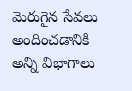మెరుగైన సేవలు అందించడానికి అన్ని విభాగాలు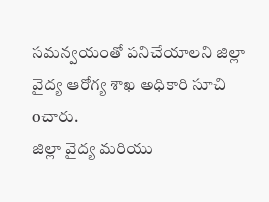సమన్వయంతో పనిచేయాలని జిల్లా వైద్య ఆరోగ్య శాఖ అధికారి సూచి oచారు.
జిల్లా వైద్య మరియు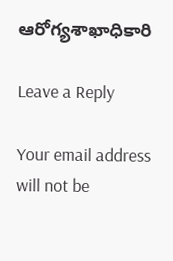ఆరోగ్యశాఖాధికారి

Leave a Reply

Your email address will not be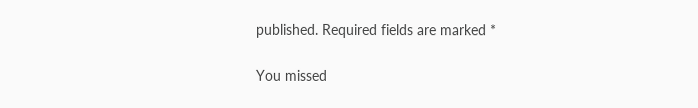published. Required fields are marked *

You missed